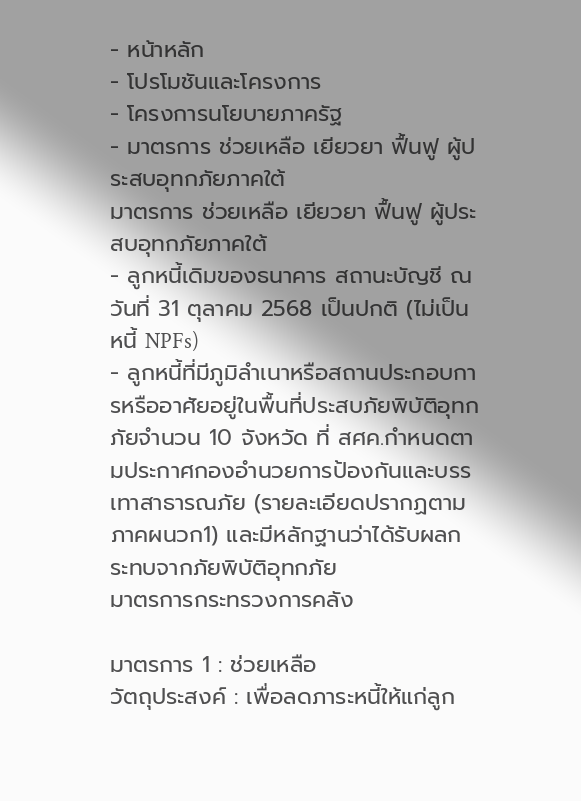- หน้าหลัก
- โปรโมชันและโครงการ
- โครงการนโยบายภาครัฐ
- มาตรการ ช่วยเหลือ เยียวยา ฟื้นฟู ผู้ประสบอุทกภัยภาคใต้
มาตรการ ช่วยเหลือ เยียวยา ฟื้นฟู ผู้ประสบอุทกภัยภาคใต้
- ลูกหนี้เดิมของธนาคาร สถานะบัญชี ณ วันที่ 31 ตุลาคม 2568 เป็นปกติ (ไม่เป็นหนี้ NPFs)
- ลูกหนี้ที่มีภูมิลำเนาหรือสถานประกอบการหรืออาศัยอยู่ในพื้นที่ประสบภัยพิบัติอุทกภัยจำนวน 10 จังหวัด ที่ สศค.กำหนดตามประกาศกองอำนวยการป้องกันและบรรเทาสาธารณภัย (รายละเอียดปรากฏตามภาคผนวก1) และมีหลักฐานว่าได้รับผลกระทบจากภัยพิบัติอุทกภัย
มาตรการกระทรวงการคลัง

มาตรการ 1 : ช่วยเหลือ
วัตถุประสงค์ : เพื่อลดภาระหนี้ให้แก่ลูก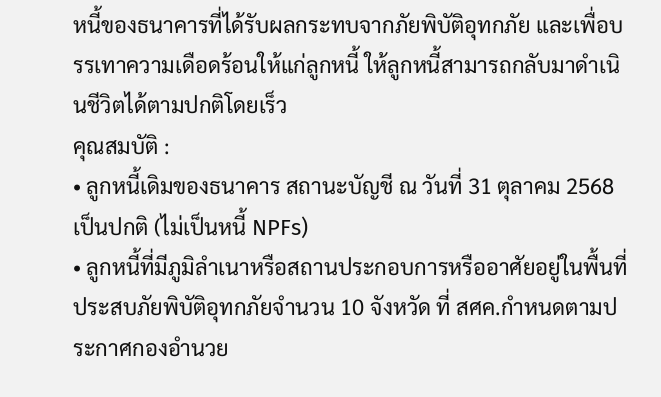หนี้ของธนาคารที่ได้รับผลกระทบจากภัยพิบัติอุทกภัย และเพื่อบรรเทาความเดือดร้อนให้แก่ลูกหนี้ ให้ลูกหนี้สามารถกลับมาดำเนินชีวิตได้ตามปกติโดยเร็ว
คุณสมบัติ :
• ลูกหนี้เดิมของธนาคาร สถานะบัญชี ณ วันที่ 31 ตุลาคม 2568 เป็นปกติ (ไม่เป็นหนี้ NPFs)
• ลูกหนี้ที่มีภูมิลำเนาหรือสถานประกอบการหรืออาศัยอยู่ในพื้นที่ประสบภัยพิบัติอุทกภัยจำนวน 10 จังหวัด ที่ สศค.กำหนดตามประกาศกองอำนวย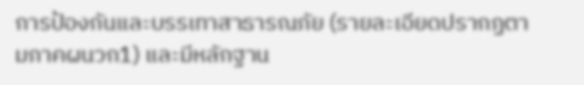การป้องกันและบรรเทาสาธารณภัย (รายละเอียดปรากฏตามภาคผนวก1) และมีหลักฐาน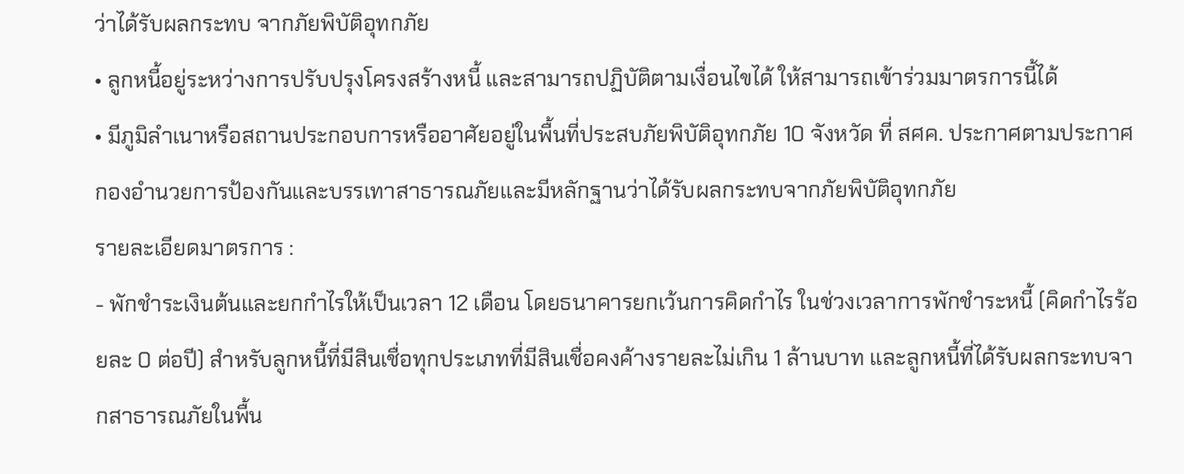ว่าได้รับผลกระทบ จากภัยพิบัติอุทกภัย
• ลูกหนี้อยู่ระหว่างการปรับปรุงโครงสร้างหนี้ และสามารถปฏิบัติตามเงื่อนไขได้ ให้สามารถเข้าร่วมมาตรการนี้ได้
• มีภูมิลำเนาหรือสถานประกอบการหรืออาศัยอยู่ในพื้นที่ประสบภัยพิบัติอุทกภัย 10 จังหวัด ที่ สศค. ประกาศตามประกาศกองอำนวยการป้องกันและบรรเทาสาธารณภัยและมีหลักฐานว่าได้รับผลกระทบจากภัยพิบัติอุทกภัย
รายละเอียดมาตรการ :
- พักชำระเงินต้นและยกกำไรให้เป็นเวลา 12 เดือน โดยธนาคารยกเว้นการคิดกำไร ในช่วงเวลาการพักชำระหนี้ (คิดกำไรร้อยละ 0 ต่อปี) สำหรับลูกหนี้ที่มีสินเชื่อทุกประเภทที่มีสินเชื่อคงค้างรายละไม่เกิน 1 ล้านบาท และลูกหนี้ที่ได้รับผลกระทบจากสาธารณภัยในพื้น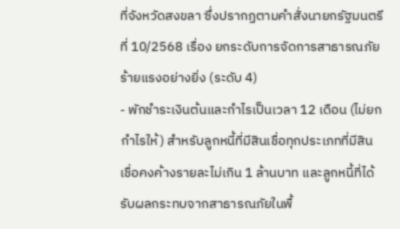ที่จังหวัดสงขลา ซึ่งปรากฏตามคำสั่งนายกรัฐมนตรี ที่ 10/2568 เรื่อง ยกระดับการจัดการสาธารณภัยร้ายแรงอย่างยิ่ง (ระดับ 4)
- พักชำระเงินต้นและกำไรเป็นเวลา 12 เดือน (ไม่ยกกำไรให้) สำหรับลูกหนี้ที่มีสินเชื่อทุกประเภทที่มีสินเชื่อคงค้างรายละไม่เกิน 1 ล้านบาท และลูกหนี้ที่ได้รับผลกระทบจากสาธารณภัยในพื้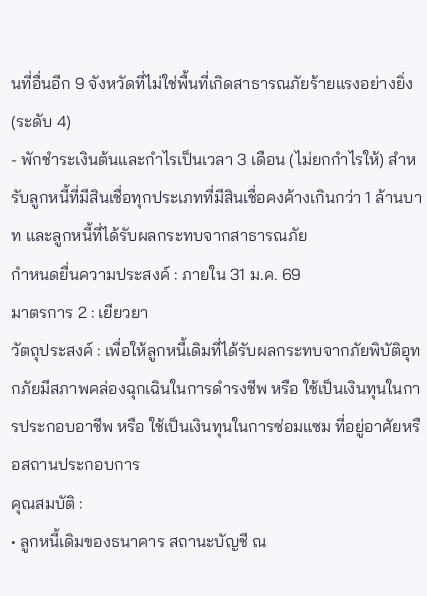นที่อื่นอีก 9 จังหวัดที่ไม่ใช่พื้นที่เกิดสาธารณภัยร้ายแรงอย่างยิ่ง (ระดับ 4)
- พักชำระเงินต้นและกำไรเป็นเวลา 3 เดือน (ไม่ยกกำไรให้) สำหรับลูกหนี้ที่มีสินเชื่อทุกประเภทที่มีสินเชื่อคงค้างเกินกว่า 1 ล้านบาท และลูกหนี้ที่ได้รับผลกระทบจากสาธารณภัย
กำหนดยื่นความประสงค์ : ภายใน 31 ม.ค. 69
มาตรการ 2 : เยียวยา
วัตถุประสงค์ : เพื่อให้ลูกหนี้เดิมที่ได้รับผลกระทบจากภัยพิบัติอุทกภัยมีสภาพคล่องฉุกเฉินในการดำรงชีพ หรือ ใช้เป็นเงินทุนในการประกอบอาชีพ หรือ ใช้เป็นเงินทุนในการซ่อมแซม ที่อยู่อาศัยหรือสถานประกอบการ
คุณสมบัติ :
• ลูกหนี้เดิมของธนาคาร สถานะบัญชี ณ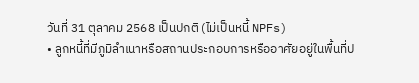วันที่ 31 ตุลาคม 2568 เป็นปกติ (ไม่เป็นหนี้ NPFs)
• ลูกหนี้ที่มีภูมิลำเนาหรือสถานประกอบการหรืออาศัยอยู่ในพื้นที่ป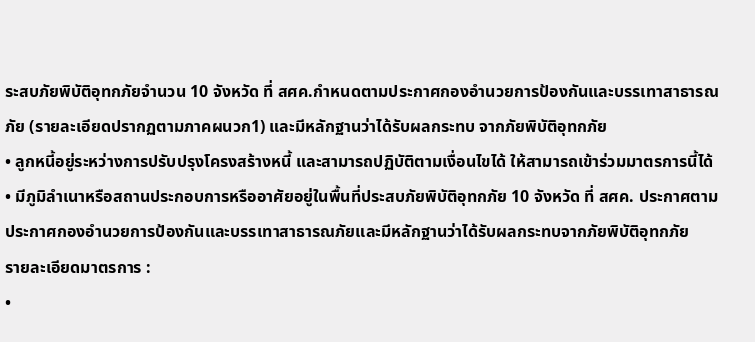ระสบภัยพิบัติอุทกภัยจำนวน 10 จังหวัด ที่ สศค.กำหนดตามประกาศกองอำนวยการป้องกันและบรรเทาสาธารณภัย (รายละเอียดปรากฏตามภาคผนวก1) และมีหลักฐานว่าได้รับผลกระทบ จากภัยพิบัติอุทกภัย
• ลูกหนี้อยู่ระหว่างการปรับปรุงโครงสร้างหนี้ และสามารถปฏิบัติตามเงื่อนไขได้ ให้สามารถเข้าร่วมมาตรการนี้ได้
• มีภูมิลำเนาหรือสถานประกอบการหรืออาศัยอยู่ในพื้นที่ประสบภัยพิบัติอุทกภัย 10 จังหวัด ที่ สศค. ประกาศตามประกาศกองอำนวยการป้องกันและบรรเทาสาธารณภัยและมีหลักฐานว่าได้รับผลกระทบจากภัยพิบัติอุทกภัย
รายละเอียดมาตรการ :
•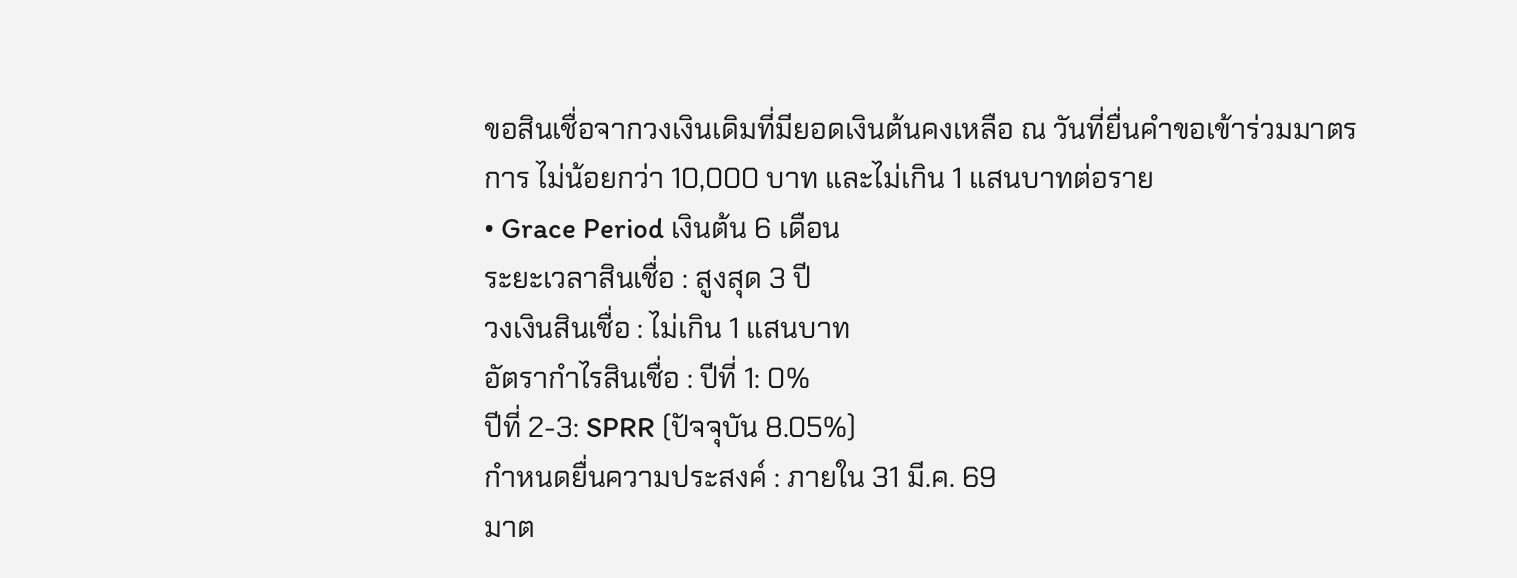ขอสินเชื่อจากวงเงินเดิมที่มียอดเงินต้นคงเหลือ ณ วันที่ยื่นคําขอเข้าร่วมมาตรการ ไม่น้อยกว่า 10,000 บาท และไม่เกิน 1 แสนบาทต่อราย
• Grace Period เงินต้น 6 เดือน
ระยะเวลาสินเชื่อ : สูงสุด 3 ปี
วงเงินสินเชื่อ : ไม่เกิน 1 แสนบาท
อัตรากำไรสินเชื่อ : ปีที่ 1: 0%
ปีที่ 2-3: SPRR (ปัจจุบัน 8.05%)
กำหนดยื่นความประสงค์ : ภายใน 31 มี.ค. 69
มาต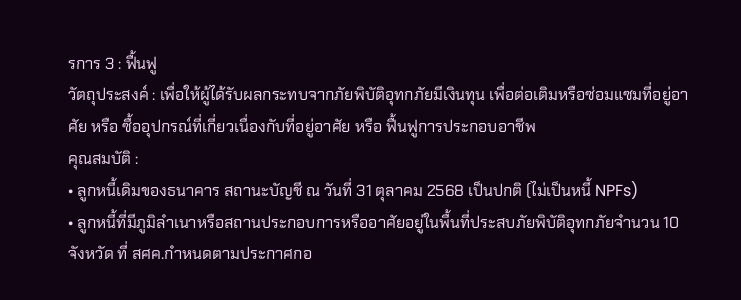รการ 3 : ฟื้นฟู
วัตถุประสงค์ : เพื่อให้ผู้ได้รับผลกระทบจากภัยพิบัติอุทกภัยมีเงินทุน เพื่อต่อเติมหรือซ่อมแซมที่อยู่อาศัย หรือ ซื้ออุปกรณ์ที่เกี่ยวเนื่องกับที่อยู่อาศัย หรือ ฟื้นฟูการประกอบอาชีพ
คุณสมบัติ :
• ลูกหนี้เดิมของธนาคาร สถานะบัญชี ณ วันที่ 31 ตุลาคม 2568 เป็นปกติ (ไม่เป็นหนี้ NPFs)
• ลูกหนี้ที่มีภูมิลำเนาหรือสถานประกอบการหรืออาศัยอยู่ในพื้นที่ประสบภัยพิบัติอุทกภัยจำนวน 10 จังหวัด ที่ สศค.กำหนดตามประกาศกอ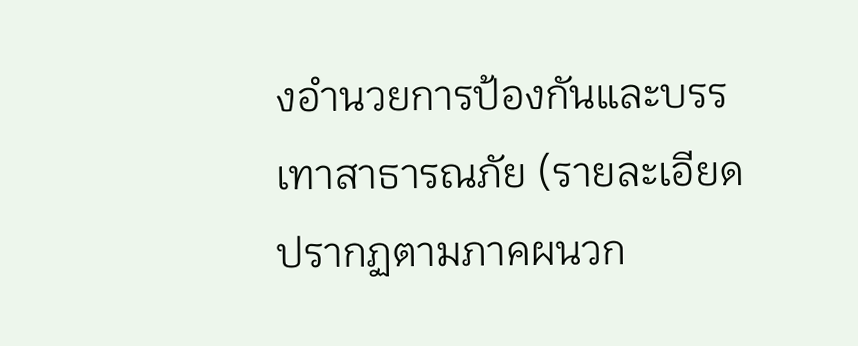งอำนวยการป้องกันและบรรเทาสาธารณภัย (รายละเอียดปรากฏตามภาคผนวก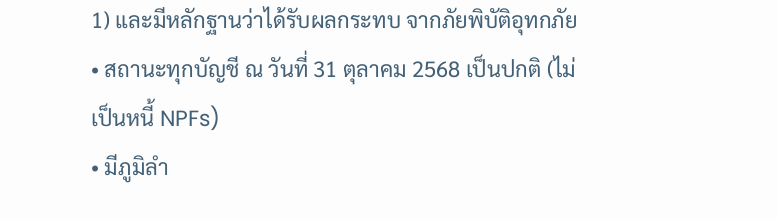1) และมีหลักฐานว่าได้รับผลกระทบ จากภัยพิบัติอุทกภัย
• สถานะทุกบัญชี ณ วันที่ 31 ตุลาคม 2568 เป็นปกติ (ไม่เป็นหนี้ NPFs)
• มีภูมิลำ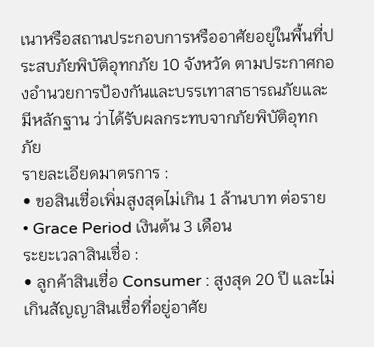เนาหรือสถานประกอบการหรืออาศัยอยู่ในพื้นที่ประสบภัยพิบัติอุทกภัย 10 จังหวัด ตามประกาศกองอำนวยการป้องกันและบรรเทาสาธารณภัยและมีหลักฐาน ว่าได้รับผลกระทบจากภัยพิบัติอุทกภัย
รายละเอียดมาตรการ :
• ขอสินเชื่อเพิ่มสูงสุดไม่เกิน 1 ล้านบาท ต่อราย
• Grace Period เงินต้น 3 เดือน
ระยะเวลาสินเชื่อ :
• ลูกค้าสินเชื่อ Consumer : สูงสุด 20 ปี และไม่เกินสัญญาสินเชื่อที่อยู่อาศัย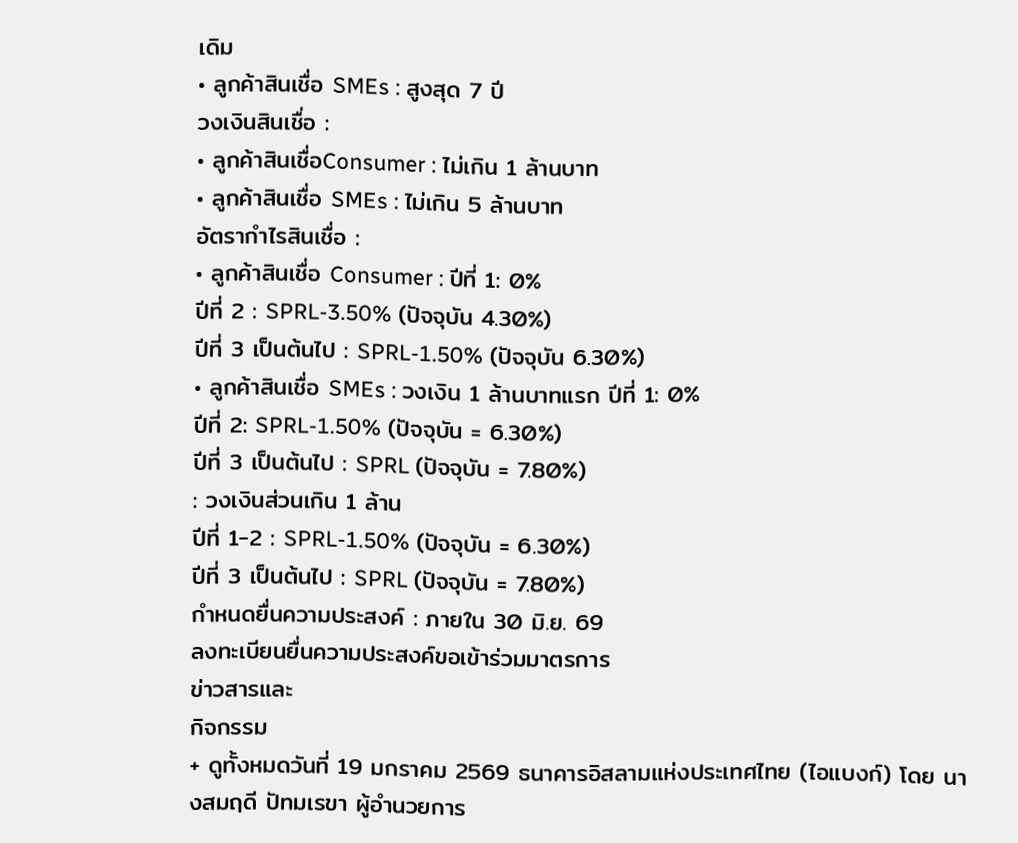เดิม
• ลูกค้าสินเชื่อ SMEs : สูงสุด 7 ปี
วงเงินสินเชื่อ :
• ลูกค้าสินเชื่อConsumer : ไม่เกิน 1 ล้านบาท
• ลูกค้าสินเชื่อ SMEs : ไม่เกิน 5 ล้านบาท
อัตรากำไรสินเชื่อ :
• ลูกค้าสินเชื่อ Consumer : ปีที่ 1: 0%
ปีที่ 2 : SPRL-3.50% (ปัจจุบัน 4.30%)
ปีที่ 3 เป็นต้นไป : SPRL-1.50% (ปัจจุบัน 6.30%)
• ลูกค้าสินเชื่อ SMEs : วงเงิน 1 ล้านบาทแรก ปีที่ 1: 0%
ปีที่ 2: SPRL-1.50% (ปัจจุบัน = 6.30%)
ปีที่ 3 เป็นต้นไป : SPRL (ปัจจุบัน = 7.80%)
: วงเงินส่วนเกิน 1 ล้าน
ปีที่ 1-2 : SPRL-1.50% (ปัจจุบัน = 6.30%)
ปีที่ 3 เป็นต้นไป : SPRL (ปัจจุบัน = 7.80%)
กำหนดยื่นความประสงค์ : ภายใน 30 มิ.ย. 69
ลงทะเบียนยื่นความประสงค์ขอเข้าร่วมมาตรการ
ข่าวสารและ
กิจกรรม
+ ดูทั้งหมดวันที่ 19 มกราคม 2569 ธนาคารอิสลามแห่งประเทศไทย (ไอแบงก์) โดย นางสมฤดี ปัทมเรขา ผู้อำนวยการ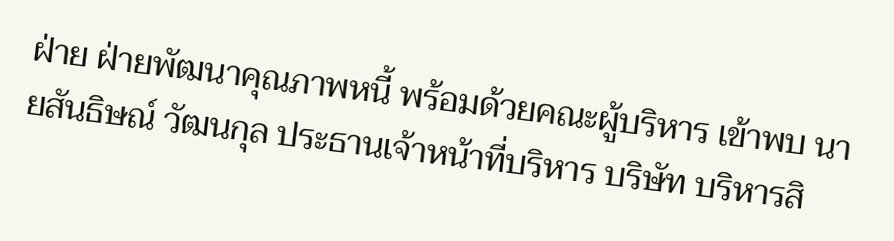ฝ่าย ฝ่ายพัฒนาคุณภาพหนี้ พร้อมด้วยคณะผู้บริหาร เข้าพบ นายสันธิษณ์ วัฒนกุล ประธานเจ้าหน้าที่บริหาร บริษัท บริหารสิ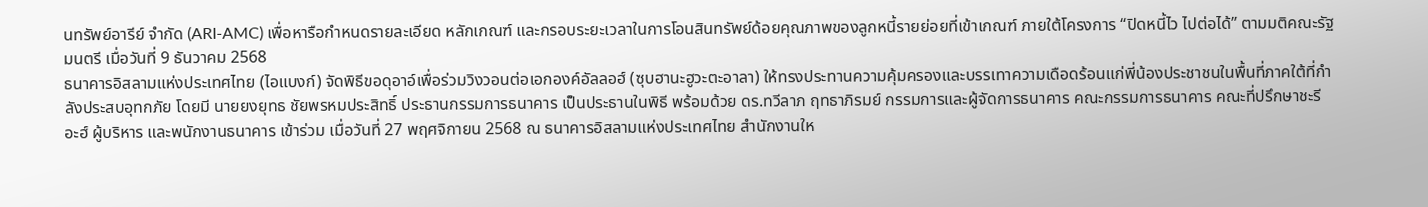นทรัพย์อารีย์ จำกัด (ARI-AMC) เพื่อหารือกำหนดรายละเอียด หลักเกณฑ์ และกรอบระยะเวลาในการโอนสินทรัพย์ด้อยคุณภาพของลูกหนี้รายย่อยที่เข้าเกณฑ์ ภายใต้โครงการ “ปิดหนี้ไว ไปต่อได้” ตามมติคณะรัฐมนตรี เมื่อวันที่ 9 ธันวาคม 2568
ธนาคารอิสลามแห่งประเทศไทย (ไอแบงก์) จัดพิธีขอดุอาอ์เพื่อร่วมวิงวอนต่อเอกองค์อัลลอฮ์ (ซุบฮานะฮูวะตะอาลา) ให้ทรงประทานความคุ้มครองและบรรเทาความเดือดร้อนแก่พี่น้องประชาชนในพื้นที่ภาคใต้ที่กำลังประสบอุทกภัย โดยมี นายยงยุทธ ชัยพรหมประสิทธิ์ ประธานกรรมการธนาคาร เป็นประธานในพิธี พร้อมด้วย ดร.ทวีลาภ ฤทธาภิรมย์ กรรมการและผู้จัดการธนาคาร คณะกรรมการธนาคาร คณะที่ปรึกษาชะรีอะฮ์ ผู้บริหาร และพนักงานธนาคาร เข้าร่วม เมื่อวันที่ 27 พฤศจิกายน 2568 ณ ธนาคารอิสลามแห่งประเทศไทย สำนักงานให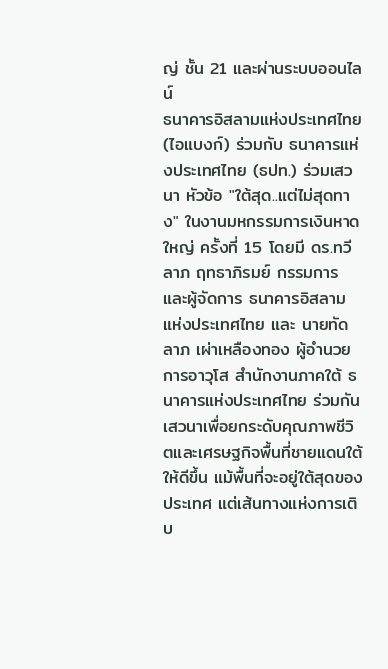ญ่ ชั้น 21 และผ่านระบบออนไลน์
ธนาคารอิสลามแห่งประเทศไทย (ไอแบงก์) ร่วมกับ ธนาคารแห่งประเทศไทย (ธปท.) ร่วมเสวนา หัวข้อ "ใต้สุด..แต่ไม่สุดทาง" ในงานมหกรรมการเงินหาดใหญ่ ครั้งที่ 15 โดยมี ดร.ทวีลาภ ฤทธาภิรมย์ กรรมการและผู้จัดการ ธนาคารอิสลามแห่งประเทศไทย และ นายทัดลาภ เผ่าเหลืองทอง ผู้อำนวยการอาวุโส สำนักงานภาคใต้ ธนาคารแห่งประเทศไทย ร่วมกันเสวนาเพื่อยกระดับคุณภาพชีวิตและเศรษฐกิจพื้นที่ชายแดนใต้ให้ดีขึ้น แม้พื้นที่จะอยู่ใต้สุดของประเทศ แต่เส้นทางแห่งการเติบ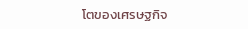โตของเศรษฐกิจ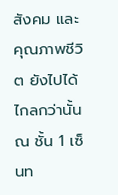สังคม และคุณภาพชีวิต ยังไปได้ไกลกว่านั้น ณ ชั้น 1 เซ็นท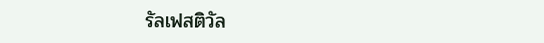รัลเฟสติวัล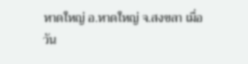หาดใหญ่ อ.หาดใหญ่ จ.สงขลา เมื่อวัน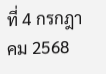ที่ 4 กรกฎาคม 2568